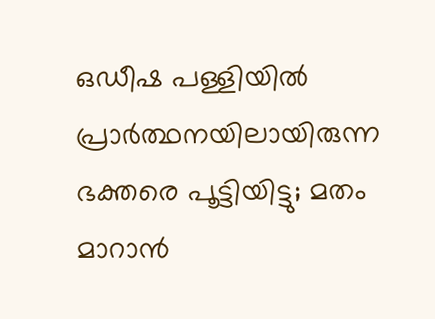ഒഡീഷ പള്ളിയിൽ പ്രാർത്ഥനയിലായിരുന്ന ഭക്തരെ പൂട്ടിയിട്ടു; മതം മാറാൻ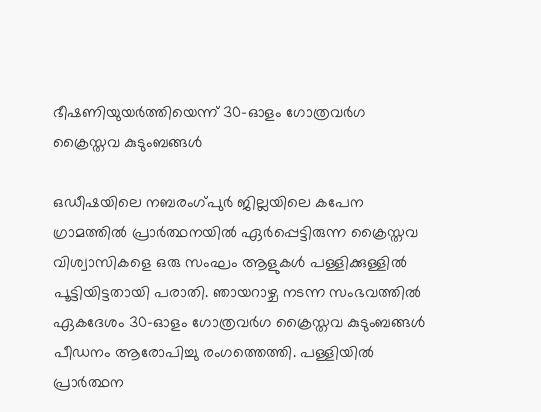ഭീഷണിയുയർത്തിയെന്ന് 30-ഓളം ഗോത്രവർഗ ക്രൈസ്തവ കുടുംബങ്ങൾ

ഒഡീഷയിലെ നബരംഗ്‌പുർ ജില്ലയിലെ കപേന ഗ്രാമത്തിൽ പ്രാർത്ഥനയിൽ ഏർപ്പെട്ടിരുന്ന ക്രൈസ്തവ വിശ്വാസികളെ ഒരു സംഘം ആളുകൾ പള്ളിക്കുള്ളിൽ പൂട്ടിയിട്ടതായി പരാതി. ഞായറാഴ്ച നടന്ന സംഭവത്തിൽ ഏകദേശം 30-ഓളം ഗോത്രവർഗ ക്രൈസ്തവ കുടുംബങ്ങൾ പീഡനം ആരോപിച്ചു രംഗത്തെത്തി. പള്ളിയിൽ പ്രാർത്ഥന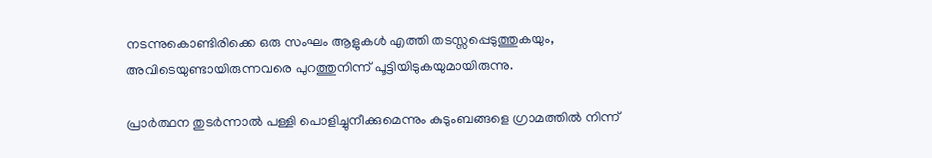നടന്നുകൊണ്ടിരിക്കെ ഒരു സംഘം ആളുകൾ എത്തി തടസ്സപ്പെടുത്തുകയും, അവിടെയുണ്ടായിരുന്നവരെ പുറത്തുനിന്ന് പൂട്ടിയിടുകയുമായിരുന്നു.

പ്രാർത്ഥന തുടർന്നാൽ പള്ളി പൊളിച്ചുനീക്കുമെന്നും കുടുംബങ്ങളെ ഗ്രാമത്തിൽ നിന്ന്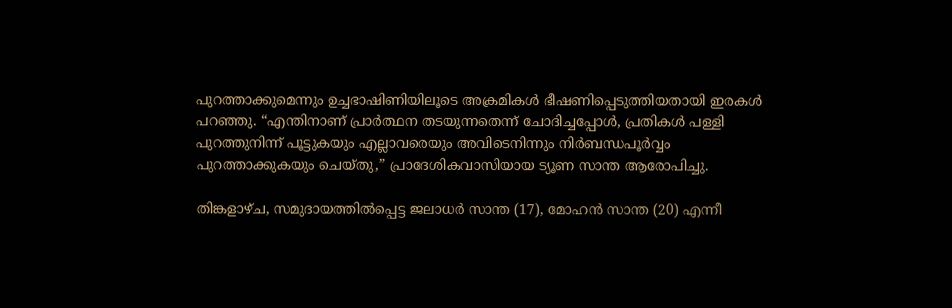പുറത്താക്കുമെന്നും ഉച്ചഭാഷിണിയിലൂടെ അക്രമികൾ ഭീഷണിപ്പെടുത്തിയതായി ഇരകൾ പറഞ്ഞു. “എന്തിനാണ് പ്രാർത്ഥന തടയുന്നതെന്ന് ചോദിച്ചപ്പോൾ, പ്രതികൾ പള്ളി പുറത്തുനിന്ന് പൂട്ടുകയും എല്ലാവരെയും അവിടെനിന്നും നിർബന്ധപൂർവ്വം പുറത്താക്കുകയും ചെയ്തു,” പ്രാദേശികവാസിയായ ട്യൂണ സാന്ത ആരോപിച്ചു.

തിങ്കളാഴ്ച, സമുദായത്തിൽപ്പെട്ട ജലാധർ സാന്ത (17), മോഹൻ സാന്ത (20) എന്നീ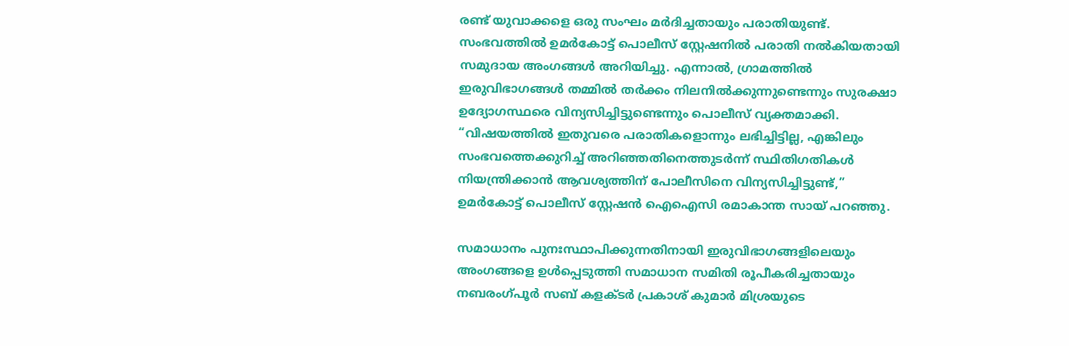രണ്ട് യുവാക്കളെ ഒരു സംഘം മർദിച്ചതായും പരാതിയുണ്ട്. സംഭവത്തിൽ ഉമർകോട്ട് പൊലീസ് സ്റ്റേഷനിൽ പരാതി നൽകിയതായി സമുദായ അംഗങ്ങൾ അറിയിച്ചു. എന്നാൽ, ഗ്രാമത്തിൽ ഇരുവിഭാഗങ്ങൾ തമ്മിൽ തർക്കം നിലനിൽക്കുന്നുണ്ടെന്നും സുരക്ഷാ ഉദ്യോഗസ്ഥരെ വിന്യസിച്ചിട്ടുണ്ടെന്നും പൊലീസ് വ്യക്തമാക്കി. “വിഷയത്തിൽ ഇതുവരെ പരാതികളൊന്നും ലഭിച്ചിട്ടില്ല, എങ്കിലും സംഭവത്തെക്കുറിച്ച് അറിഞ്ഞതിനെത്തുടർന്ന് സ്ഥിതിഗതികൾ നിയന്ത്രിക്കാൻ ആവശ്യത്തിന് പോലീസിനെ വിന്യസിച്ചിട്ടുണ്ട്,” ഉമർകോട്ട് പൊലീസ് സ്റ്റേഷൻ ഐഐസി രമാകാന്ത സായ് പറഞ്ഞു.

സമാധാനം പുനഃസ്ഥാപിക്കുന്നതിനായി ഇരുവിഭാഗങ്ങളിലെയും അംഗങ്ങളെ ഉൾപ്പെടുത്തി സമാധാന സമിതി രൂപീകരിച്ചതായും നബരംഗ്‌പൂർ സബ് കളക്ടർ പ്രകാശ് കുമാർ മിശ്രയുടെ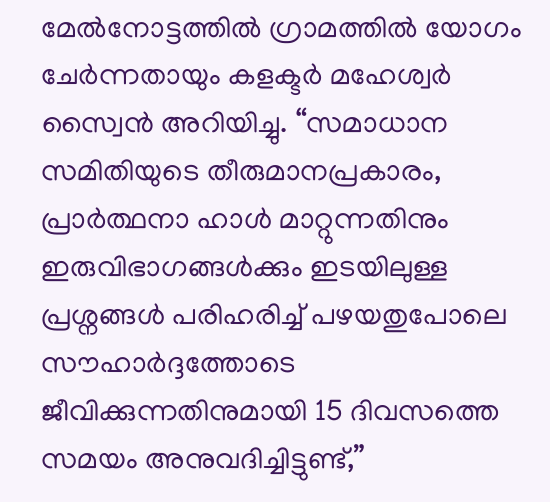മേൽനോട്ടത്തിൽ ഗ്രാമത്തിൽ യോഗം ചേർന്നതായും കളക്ടർ മഹേശ്വർ സ്വൈൻ അറിയിച്ചു. “സമാധാന സമിതിയുടെ തീരുമാനപ്രകാരം, പ്രാർത്ഥനാ ഹാൾ മാറ്റുന്നതിനും ഇരുവിഭാഗങ്ങൾക്കും ഇടയിലുള്ള പ്രശ്നങ്ങൾ പരിഹരിച്ച് പഴയതുപോലെ സൗഹാർദ്ദത്തോടെ ജീവിക്കുന്നതിനുമായി 15 ദിവസത്തെ സമയം അനുവദിച്ചിട്ടുണ്ട്,”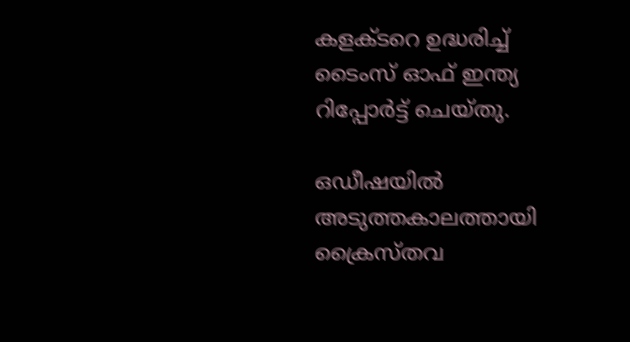കളക്ടറെ ഉദ്ധരിച്ച് ടൈംസ് ഓഫ് ഇന്ത്യ റിപ്പോർട്ട് ചെയ്തു.

ഒഡീഷയിൽ അടുത്തകാലത്തായി ക്രൈസ്തവ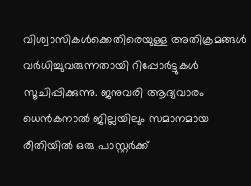വിശ്വാസികൾക്കെതിരെയുള്ള അതിക്രമങ്ങൾ വർധിച്ചുവരുന്നതായി റിപ്പോർട്ടുകൾ സൂചിപ്പിക്കുന്നു. ജനുവരി ആദ്യവാരം ധെൻകനാൽ ജില്ലയിലും സമാനമായ രീതിയിൽ ഒരു പാസ്റ്റർക്ക്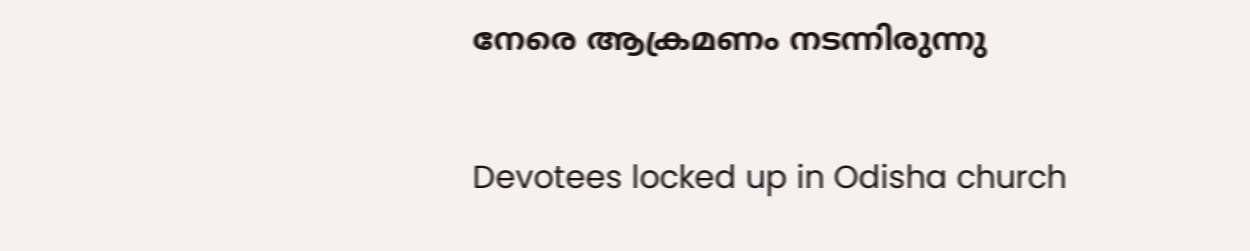നേരെ ആക്രമണം നടന്നിരുന്നു

Devotees locked up in Odisha church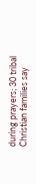during prayers; 30 tribal Christian families say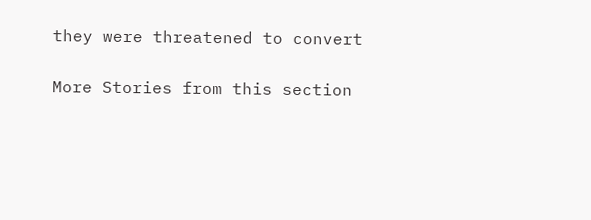they were threatened to convert

More Stories from this section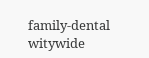family-dental
witywide